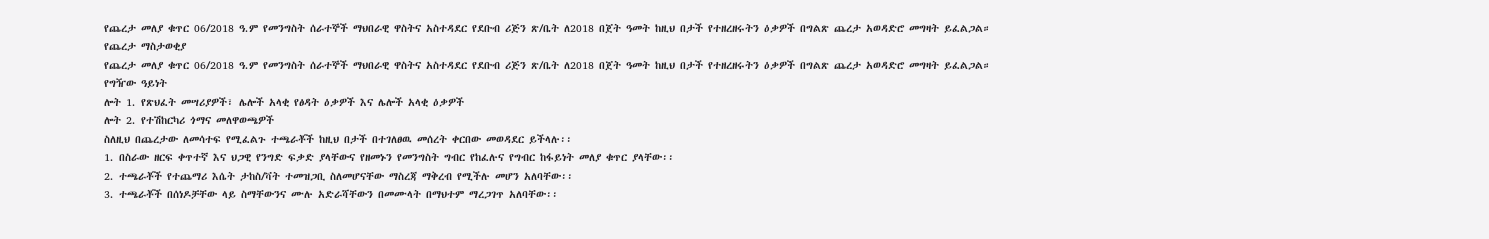የጨረታ መለያ ቁጥር 06/2018 ዓ.ም የመንግስት ሰራተኞች ማህበራዊ ዋስትና አስተዳደር የደቡብ ሪጅን ጽ/ቤት ለ2018 በጀት ዓመት ከዚህ በታች የተዘረዘሩትን ዕቃዎች በግልጽ ጨረታ አወዳድሮ መግዛት ይፈልጋል።
የጨረታ ማስታወቂያ
የጨረታ መለያ ቁጥር 06/2018 ዓ.ም የመንግስት ሰራተኞች ማህበራዊ ዋስትና አስተዳደር የደቡብ ሪጅን ጽ/ቤት ለ2018 በጀት ዓመት ከዚህ በታች የተዘረዘሩትን ዕቃዎች በግልጽ ጨረታ አወዳድሮ መግዛት ይፈልጋል።
የግዥው ዓይነት
ሎት 1. የጽህፈት መሣሪያዎች፣ ሌሎች አላቂ የፅዳት ዕቃዎች እና ሌሎች አላቂ ዕቃዎች
ሎት 2. የተሽከርካሪ ጎማና መለዋወጫዎች
ስለዚህ በጨረታው ለመሳተፍ የሚፈልጉ ተጫራቾች ከዚህ በታች በተገለፀዉ መሰረት ቀርበው መወዳደር ይችላሉ፡፡
1. በስራው ዘርፍ ቀጥተኛ እና ህጋዊ የንግድ ፍቃድ ያላቸውና የዘመኑን የመንግስት ግብር የከፈሉና የግብር ከፋይነት መለያ ቁጥር ያላቸው፡፡
2. ተጫራቾች የተጨማሪ እሴት ታከስ/ቫት ተመዝጋቢ ስለመሆናቸው ማስረጃ ማቅረብ የሚችሉ መሆን አለባቸው፡፡
3. ተጫራቾች በሰነዶቻቸው ላይ ስማቸውንና ሙሉ አድራሻቸውን በመሙላት በማህተም ማረጋገጥ አለባቸው፡፡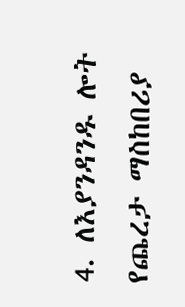4. ለእያንዳንዱ ሎት የጨረታ ማስከበሪያ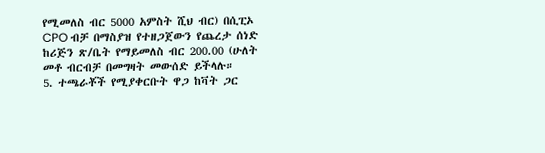የሚመለስ ብር 5000 አምስት ሺህ ብር) በሲፒኦ CPO ብቻ በማስያዝ የተዘጋጀውን የጨረታ ሰነድ ከሪጅን ጽ/ቤት የማይመለስ ብር 200.00 (ሁለት መቶ ብርብቻ በመግዛት መውሰድ ይችላሉ።
5. ተጫራቾች የሚያቀርቡት ዋጋ ከቫት ጋር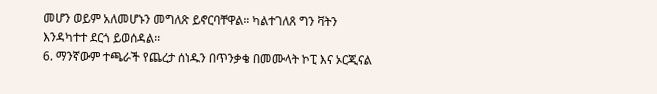መሆን ወይም አለመሆኑን መግለጽ ይኖርባቸዋል። ካልተገለጸ ግን ቫትን እንዳካተተ ደርጎ ይወሰዳል፡፡
6. ማንኛውም ተጫራች የጨረታ ሰነዱን በጥንቃቄ በመሙላት ኮፒ እና ኦርጂናል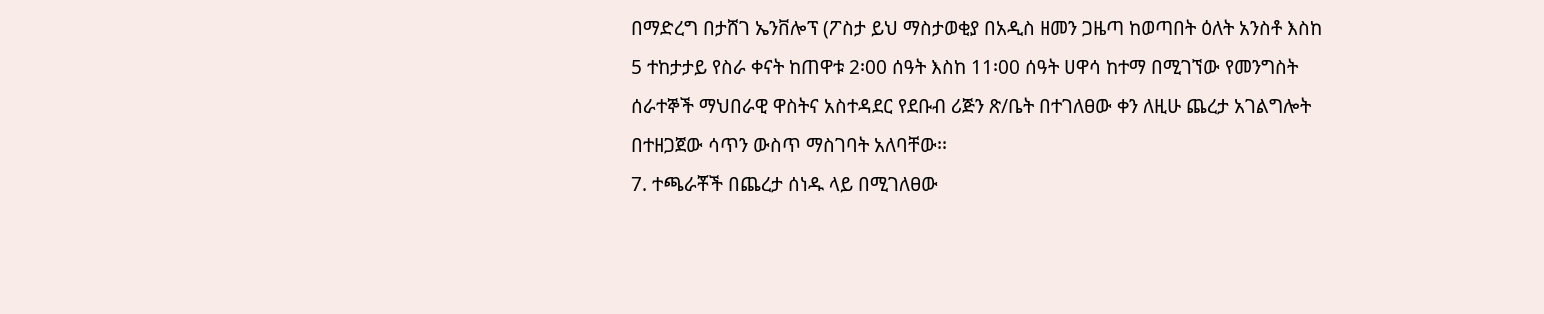በማድረግ በታሸገ ኤንቨሎፕ (ፖስታ ይህ ማስታወቂያ በአዲስ ዘመን ጋዜጣ ከወጣበት ዕለት አንስቶ እስከ 5 ተከታታይ የስራ ቀናት ከጠዋቱ 2፡00 ሰዓት እስከ 11፡00 ሰዓት ሀዋሳ ከተማ በሚገኘው የመንግስት ሰራተኞች ማህበራዊ ዋስትና አስተዳደር የደቡብ ሪጅን ጽ/ቤት በተገለፀው ቀን ለዚሁ ጨረታ አገልግሎት በተዘጋጀው ሳጥን ውስጥ ማስገባት አለባቸው፡፡
7. ተጫራቾች በጨረታ ሰነዱ ላይ በሚገለፀው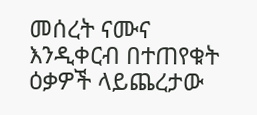መሰረት ናሙና እንዲቀርብ በተጠየቁት ዕቃዎች ላይጨረታው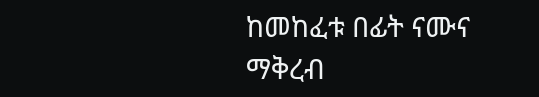ከመከፈቱ በፊት ናሙና ማቅረብ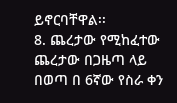ይኖርባቸዋል፡፡
8. ጨረታው የሚከፈተው ጨረታው በጋዜጣ ላይ በወጣ በ 6ኛው የስራ ቀን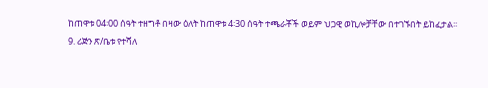ከጠዋቱ 04፡00 ሰዓት ተዘግቶ በዛው ዕለት ከጠዋቱ 4፡30 ሰዓት ተጫራቾች ወይም ህጋዊ ወኪሎቻቸው በተገኙበት ይከፈታል፡፡
9. ሪጅን ጽ/ቤቱ የተሻለ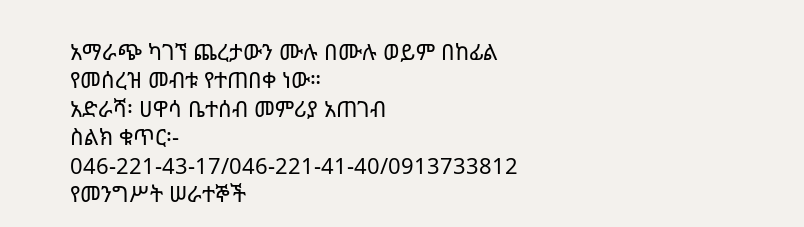አማራጭ ካገኘ ጨረታውን ሙሉ በሙሉ ወይም በከፊል የመሰረዝ መብቱ የተጠበቀ ነው።
አድራሻ፡ ሀዋሳ ቤተሰብ መምሪያ አጠገብ
ስልክ ቁጥር፡- 046-221-43-17/046-221-41-40/0913733812
የመንግሥት ሠራተኞች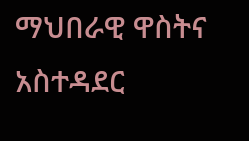ማህበራዊ ዋስትና አስተዳደር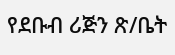የደቡብ ሪጅን ጽ/ቤት